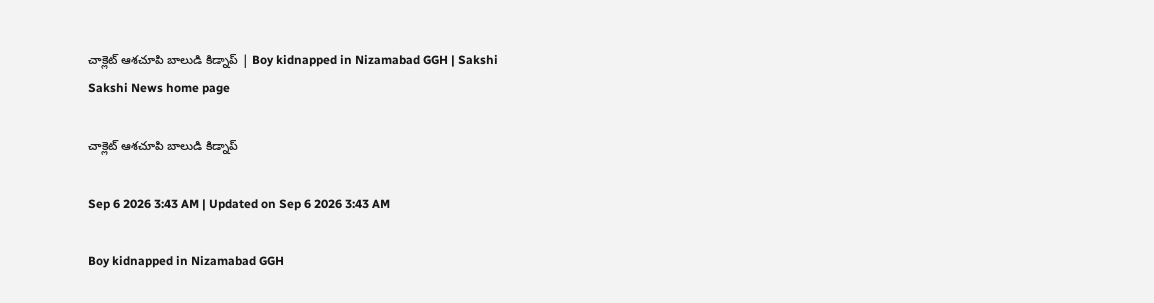చాక్లెట్‌ ఆశచూపి బాలుడి కిడ్నాప్‌ | Boy kidnapped in Nizamabad GGH | Sakshi
Sakshi News home page

చాక్లెట్‌ ఆశచూపి బాలుడి కిడ్నాప్‌

Sep 6 2026 3:43 AM | Updated on Sep 6 2026 3:43 AM

Boy kidnapped in Nizamabad GGH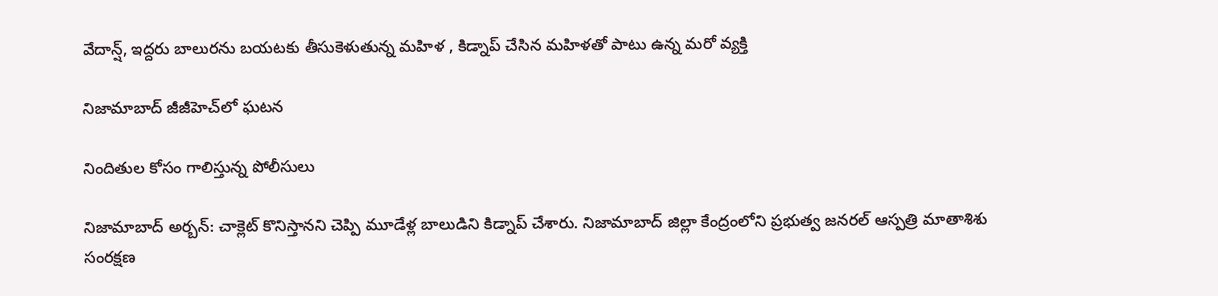వేదాన్ష్, ఇద్దరు బాలురను బయటకు తీసుకెళుతున్న మహిళ , కిడ్నాప్‌ చేసిన మహిళతో పాటు ఉన్న మరో వ్యక్తి

నిజామాబాద్‌ జీజీహెచ్‌లో ఘటన

నిందితుల కోసం గాలిస్తున్న పోలీసులు

నిజామాబాద్‌ అర్బన్‌: చాక్లెట్‌ కొనిస్తానని చెప్పి మూడేళ్ల బాలుడిని కిడ్నాప్‌ చేశారు. నిజామాబాద్‌ జిల్లా కేంద్రంలోని ప్రభుత్వ జనరల్‌ ఆస్పత్రి మాతాశిశు సంరక్షణ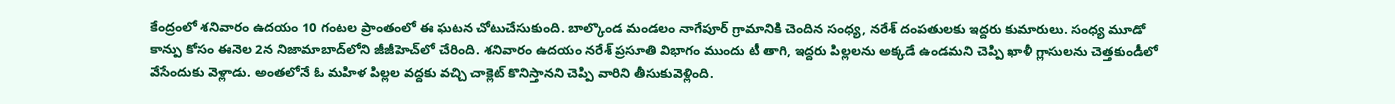కేంద్రంలో శనివారం ఉదయం 10 గంటల ప్రాంతంలో ఈ ఘటన చోటుచేసుకుంది. బాల్కొండ మండలం నాగేపూర్‌ గ్రామానికి చెందిన సంధ్య, నరేశ్‌ దంపతులకు ఇద్దరు కుమారులు. సంధ్య మూడో కాన్పు కోసం ఈనెల 2న నిజామాబాద్‌లోని జీజీహెచ్‌లో చేరింది. శనివారం ఉదయం నరేశ్‌ ప్రసూతి విభాగం ముందు టీ తాగి, ఇద్దరు పిల్లలను అక్కడే ఉండమని చెప్పి ఖాళీ గ్లాసులను చెత్తకుండీలో వేసేందుకు వెళ్లాడు. అంతలోనే ఓ మహిళ పిల్లల వద్దకు వచ్చి చాక్లెట్‌ కొనిస్తానని చెప్పి వారిని తీసుకువెళ్లింది.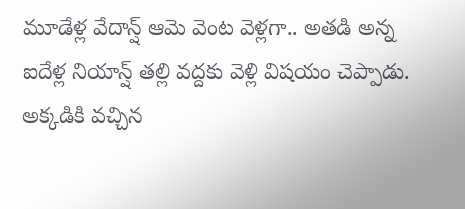మూడేళ్ల వేదాన్ష్ ఆమె వెంట వెళ్లగా.. అతడి అన్న ఐదేళ్ల నియాన్ష్ తల్లి వద్దకు వెళ్లి విషయం చెప్పాడు. అక్కడికి వచ్చిన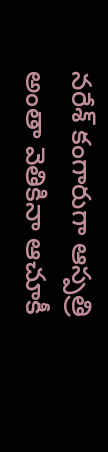నరేశ్‌ కంగారుగా ఆస్పత్రి అంతా వెతికినా ఆచూకీ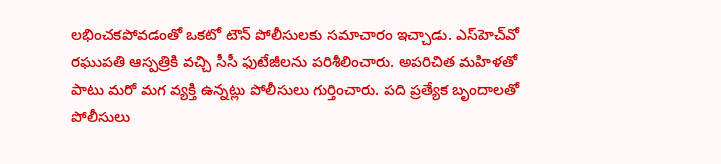లభించకపోవడంతో ఒకటో టౌన్‌ పోలీసులకు సమాచారం ఇచ్చాడు. ఎస్‌హెచ్‌వో రఘుపతి ఆస్పత్రికి వచ్చి సీసీ ఫుటేజీలను పరిశీలించారు. అపరిచిత మహిళతో పాటు మరో మగ వ్యక్తి ఉన్నట్లు పోలీసులు గుర్తించారు. పది ప్రత్యేక బృందాలతో పోలీసులు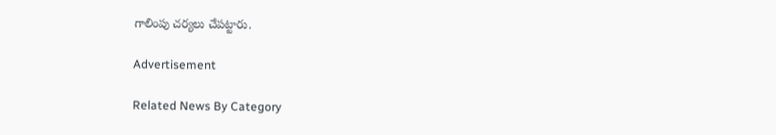గాలింపు చర్యలు చేపట్టారు.

Advertisement

Related News By Category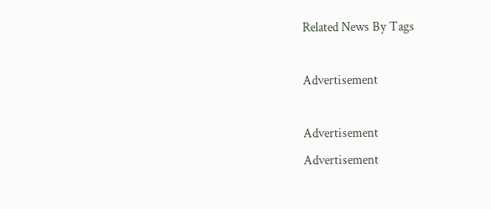Related News By Tags

Advertisement

Advertisement
Advertisement